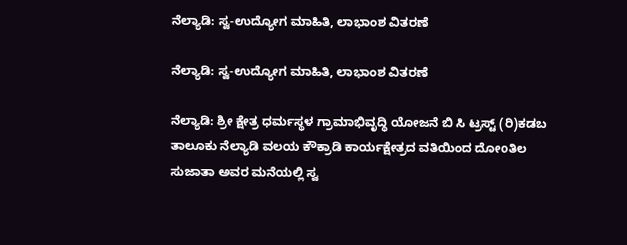ನೆಲ್ಯಾಡಿ: ಸ್ವ-ಉದ್ಯೋಗ ಮಾಹಿತಿ, ಲಾಭಾಂಶ ವಿತರಣೆ

ನೆಲ್ಯಾಡಿ: ಸ್ವ-ಉದ್ಯೋಗ ಮಾಹಿತಿ, ಲಾಭಾಂಶ ವಿತರಣೆ

ನೆಲ್ಯಾಡಿ: ಶ್ರೀ ಕ್ಷೇತ್ರ ಧರ್ಮಸ್ಥಳ ಗ್ರಾಮಾಭಿವೃದ್ಧಿ ಯೋಜನೆ ಬಿ ಸಿ ಟ್ರಸ್ಟ್ (ರಿ)ಕಡಬ ತಾಲೂಕು ನೆಲ್ಯಾಡಿ ವಲಯ ಕೌಕ್ರಾಡಿ ಕಾರ್ಯಕ್ಷೇತ್ರದ ವತಿಯಿಂದ ದೋoತಿಲ ಸುಜಾತಾ ಅವರ ಮನೆಯಲ್ಲಿ ಸ್ವ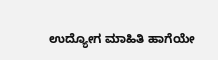ಉದ್ಯೋಗ ಮಾಹಿತಿ ಹಾಗೆಯೇ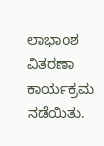ಲಾಭಾoಶ ವಿತರಣಾ ಕಾರ್ಯಕ್ರಮ ನಡೆಯಿತು.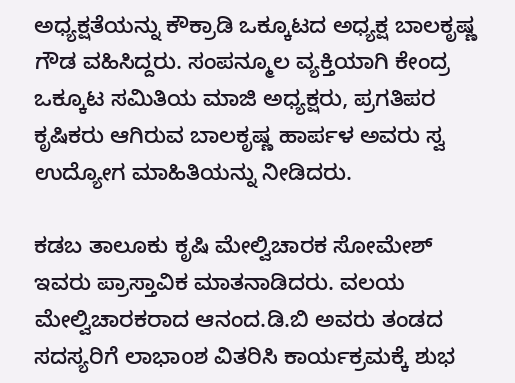ಅಧ್ಯಕ್ಷತೆಯನ್ನು ಕೌಕ್ರಾಡಿ ಒಕ್ಕೂಟದ ಅಧ್ಯಕ್ಷ ಬಾಲಕೃಷ್ಣ ಗೌಡ ವಹಿಸಿದ್ದರು. ಸಂಪನ್ಮೂಲ ವ್ಯಕ್ತಿಯಾಗಿ ಕೇಂದ್ರ ಒಕ್ಕೂಟ ಸಮಿತಿಯ ಮಾಜಿ ಅಧ್ಯಕ್ಷರು, ಪ್ರಗತಿಪರ ಕೃಷಿಕರು ಆಗಿರುವ ಬಾಲಕೃಷ್ಣ ಹಾರ್ಪಳ ಅವರು ಸ್ವ ಉದ್ಯೋಗ ಮಾಹಿತಿಯನ್ನು ನೀಡಿದರು.

ಕಡಬ ತಾಲೂಕು ಕೃಷಿ ಮೇಲ್ವಿಚಾರಕ ಸೋಮೇಶ್ ಇವರು ಪ್ರಾಸ್ತಾವಿಕ ಮಾತನಾಡಿದರು. ವಲಯ ಮೇಲ್ವಿಚಾರಕರಾದ ಆನಂದ.ಡಿ.ಬಿ ಅವರು ತಂಡದ ಸದಸ್ಯರಿಗೆ ಲಾಭಾoಶ ವಿತರಿಸಿ ಕಾರ್ಯಕ್ರಮಕ್ಕೆ ಶುಭ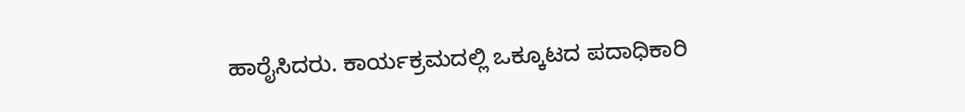ಹಾರೈಸಿದರು. ಕಾರ್ಯಕ್ರಮದಲ್ಲಿ ಒಕ್ಕೂಟದ ಪದಾಧಿಕಾರಿ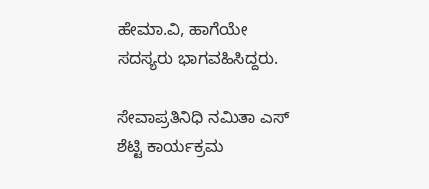ಹೇಮಾ.ವಿ, ಹಾಗೆಯೇ ಸದಸ್ಯರು ಭಾಗವಹಿಸಿದ್ದರು.

ಸೇವಾಪ್ರತಿನಿಧಿ ನಮಿತಾ ಎಸ್ ಶೆಟ್ಟಿ ಕಾರ್ಯಕ್ರಮ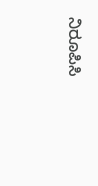ನಿರೂಪಿಸಿ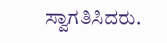ಸ್ವಾಗತಿಸಿದರು.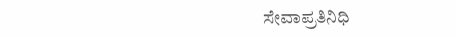ಸೇವಾಪ್ರತಿನಿಧಿ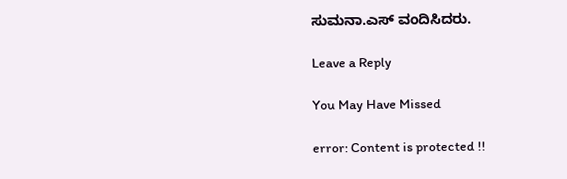ಸುಮನಾ.ಎಸ್ ವಂದಿಸಿದರು.

Leave a Reply

You May Have Missed

error: Content is protected !!